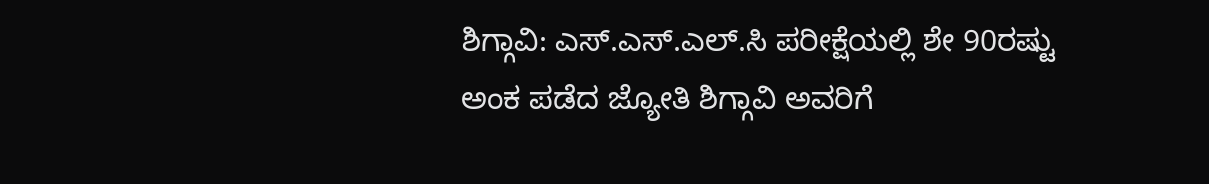ಶಿಗ್ಗಾವಿ: ಎಸ್.ಎಸ್.ಎಲ್.ಸಿ ಪರೀಕ್ಷೆಯಲ್ಲಿ ಶೇ 90ರಷ್ಟು ಅಂಕ ಪಡೆದ ಜ್ಯೋತಿ ಶಿಗ್ಗಾವಿ ಅವರಿಗೆ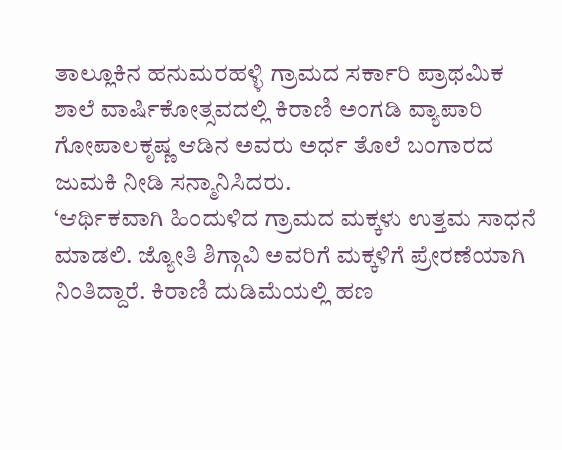ತಾಲ್ಲೂಕಿನ ಹನುಮರಹಳ್ಳಿ ಗ್ರಾಮದ ಸರ್ಕಾರಿ ಪ್ರಾಥಮಿಕ ಶಾಲೆ ವಾರ್ಷಿಕೋತ್ಸವದಲ್ಲಿ ಕಿರಾಣಿ ಅಂಗಡಿ ವ್ಯಾಪಾರಿ ಗೋಪಾಲಕೃಷ್ಣ ಆಡಿನ ಅವರು ಅರ್ಧ ತೊಲೆ ಬಂಗಾರದ ಜುಮಕಿ ನೀಡಿ ಸನ್ಮಾನಿಸಿದರು.
‘ಆರ್ಥಿಕವಾಗಿ ಹಿಂದುಳಿದ ಗ್ರಾಮದ ಮಕ್ಕಳು ಉತ್ತಮ ಸಾಧನೆ ಮಾಡಲಿ. ಜ್ಯೋತಿ ಶಿಗ್ಗಾವಿ ಅವರಿಗೆ ಮಕ್ಕಳಿಗೆ ಪ್ರೇರಣೆಯಾಗಿ ನಿಂತಿದ್ದಾರೆ. ಕಿರಾಣಿ ದುಡಿಮೆಯಲ್ಲಿ ಹಣ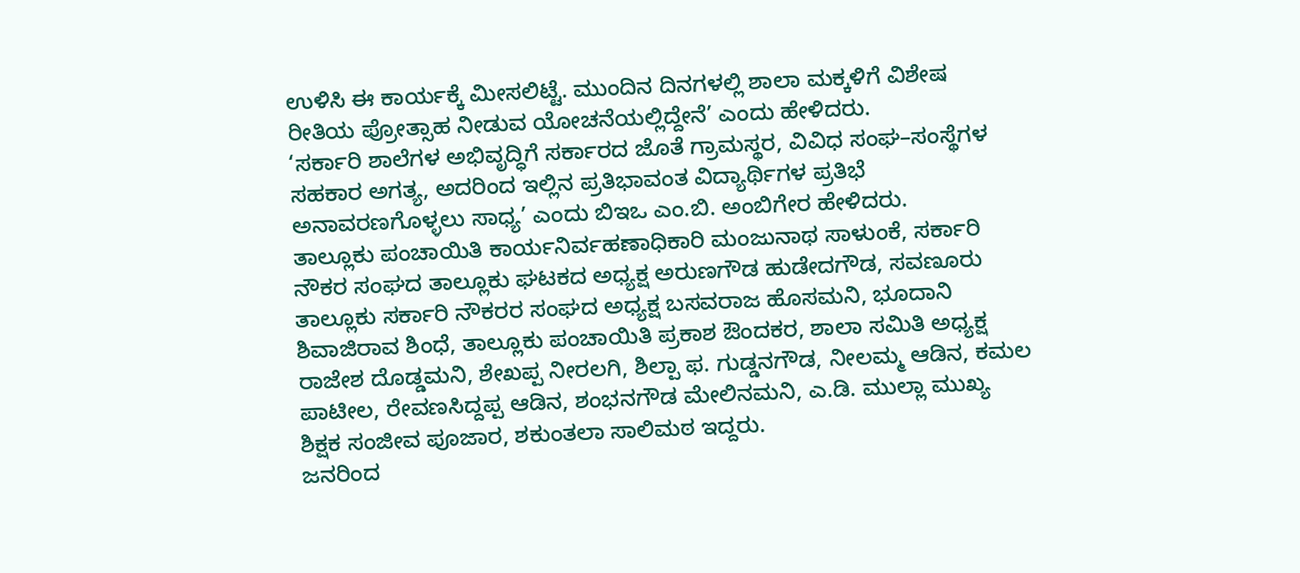ಉಳಿಸಿ ಈ ಕಾರ್ಯಕ್ಕೆ ಮೀಸಲಿಟ್ಟೆ. ಮುಂದಿನ ದಿನಗಳಲ್ಲಿ ಶಾಲಾ ಮಕ್ಕಳಿಗೆ ವಿಶೇಷ ರೀತಿಯ ಪ್ರೋತ್ಸಾಹ ನೀಡುವ ಯೋಚನೆಯಲ್ಲಿದ್ದೇನೆ’ ಎಂದು ಹೇಳಿದರು.
‘ಸರ್ಕಾರಿ ಶಾಲೆಗಳ ಅಭಿವೃದ್ಧಿಗೆ ಸರ್ಕಾರದ ಜೊತೆ ಗ್ರಾಮಸ್ಥರ, ವಿವಿಧ ಸಂಘ–ಸಂಸ್ಥೆಗಳ ಸಹಕಾರ ಅಗತ್ಯ, ಅದರಿಂದ ಇಲ್ಲಿನ ಪ್ರತಿಭಾವಂತ ವಿದ್ಯಾರ್ಥಿಗಳ ಪ್ರತಿಭೆ ಅನಾವರಣಗೊಳ್ಳಲು ಸಾಧ್ಯ’ ಎಂದು ಬಿಇಒ ಎಂ.ಬಿ. ಅಂಬಿಗೇರ ಹೇಳಿದರು.
ತಾಲ್ಲೂಕು ಪಂಚಾಯಿತಿ ಕಾರ್ಯನಿರ್ವಹಣಾಧಿಕಾರಿ ಮಂಜುನಾಥ ಸಾಳುಂಕೆ, ಸರ್ಕಾರಿ ನೌಕರ ಸಂಘದ ತಾಲ್ಲೂಕು ಘಟಕದ ಅಧ್ಯಕ್ಷ ಅರುಣಗೌಡ ಹುಡೇದಗೌಡ, ಸವಣೂರು ತಾಲ್ಲೂಕು ಸರ್ಕಾರಿ ನೌಕರರ ಸಂಘದ ಅಧ್ಯಕ್ಷ ಬಸವರಾಜ ಹೊಸಮನಿ, ಭೂದಾನಿ ಶಿವಾಜಿರಾವ ಶಿಂಧೆ, ತಾಲ್ಲೂಕು ಪಂಚಾಯಿತಿ ಪ್ರಕಾಶ ಔಂದಕರ, ಶಾಲಾ ಸಮಿತಿ ಅಧ್ಯಕ್ಷ ರಾಜೇಶ ದೊಡ್ಡಮನಿ, ಶೇಖಪ್ಪ ನೀರಲಗಿ, ಶಿಲ್ಪಾ ಫ. ಗುಡ್ಡನಗೌಡ, ನೀಲಮ್ಮ ಆಡಿನ, ಕಮಲ ಪಾಟೀಲ, ರೇವಣಸಿದ್ದಪ್ಪ ಆಡಿನ, ಶಂಭನಗೌಡ ಮೇಲಿನಮನಿ, ಎ.ಡಿ. ಮುಲ್ಲಾ ಮುಖ್ಯ ಶಿಕ್ಷಕ ಸಂಜೀವ ಪೂಜಾರ, ಶಕುಂತಲಾ ಸಾಲಿಮಠ ಇದ್ದರು.
ಜನರಿಂದ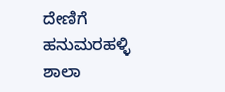ದೇಣಿಗೆ
ಹನುಮರಹಳ್ಳಿ ಶಾಲಾ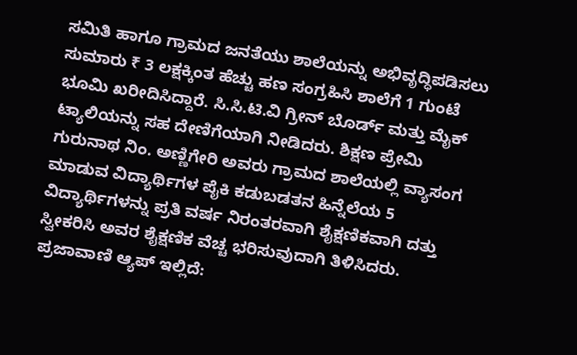ಸಮಿತಿ ಹಾಗೂ ಗ್ರಾಮದ ಜನತೆಯು ಶಾಲೆಯನ್ನು ಅಭಿವೃದ್ಧಿಪಡಿಸಲು ಸುಮಾರು ₹ 3 ಲಕ್ಷಕ್ಕಿಂತ ಹೆಚ್ಚು ಹಣ ಸಂಗ್ರಹಿಸಿ ಶಾಲೆಗೆ 1 ಗುಂಟೆ ಭೂಮಿ ಖರೀದಿಸಿದ್ದಾರೆ. ಸಿ.ಸಿ.ಟಿ.ವಿ ಗ್ರೀನ್ ಬೊರ್ಡ್ ಮತ್ತು ಮೈಕ್ ಟ್ಯಾಲಿಯನ್ನು ಸಹ ದೇಣಿಗೆಯಾಗಿ ನೀಡಿದರು. ಶಿಕ್ಷಣ ಪ್ರೇಮಿ ಗುರುನಾಥ ನಿಂ. ಅಣ್ಣಿಗೇರಿ ಅವರು ಗ್ರಾಮದ ಶಾಲೆಯಲ್ಲಿ ವ್ಯಾಸಂಗ ಮಾಡುವ ವಿದ್ಯಾರ್ಥಿಗಳ ಪೈಕಿ ಕಡುಬಡತನ ಹಿನ್ನೆಲೆಯ 5 ವಿದ್ಯಾರ್ಥಿಗಳನ್ನು ಪ್ರತಿ ವರ್ಷ ನಿರಂತರವಾಗಿ ಶೈಕ್ಷಣಿಕವಾಗಿ ದತ್ತು ಸ್ವೀಕರಿಸಿ ಅವರ ಶೈಕ್ಷಣಿಕ ವೆಚ್ಚ ಭರಿಸುವುದಾಗಿ ತಿಳಿಸಿದರು.
ಪ್ರಜಾವಾಣಿ ಆ್ಯಪ್ ಇಲ್ಲಿದೆ: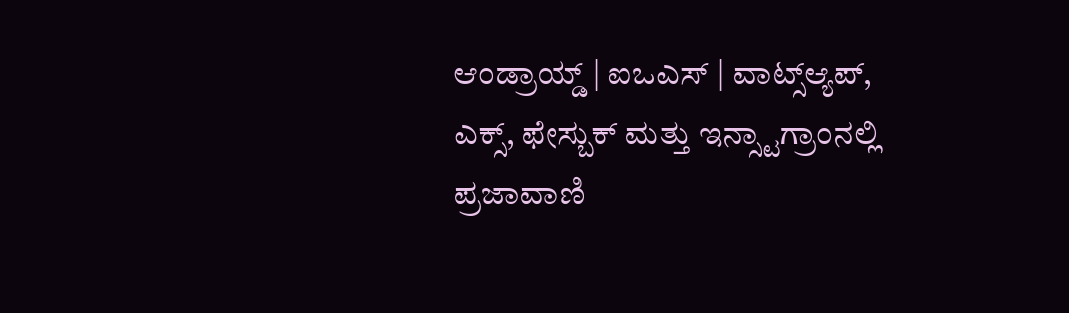ಆಂಡ್ರಾಯ್ಡ್ | ಐಒಎಸ್ | ವಾಟ್ಸ್ಆ್ಯಪ್, ಎಕ್ಸ್, ಫೇಸ್ಬುಕ್ ಮತ್ತು ಇನ್ಸ್ಟಾಗ್ರಾಂನಲ್ಲಿ ಪ್ರಜಾವಾಣಿ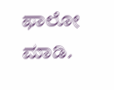ಫಾಲೋ ಮಾಡಿ.